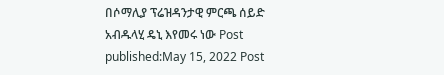በሶማሊያ ፕሬዝዳንታዊ ምርጫ ሰይድ አብዱላሂ ዴኒ እየመሩ ነው Post published:May 15, 2022 Post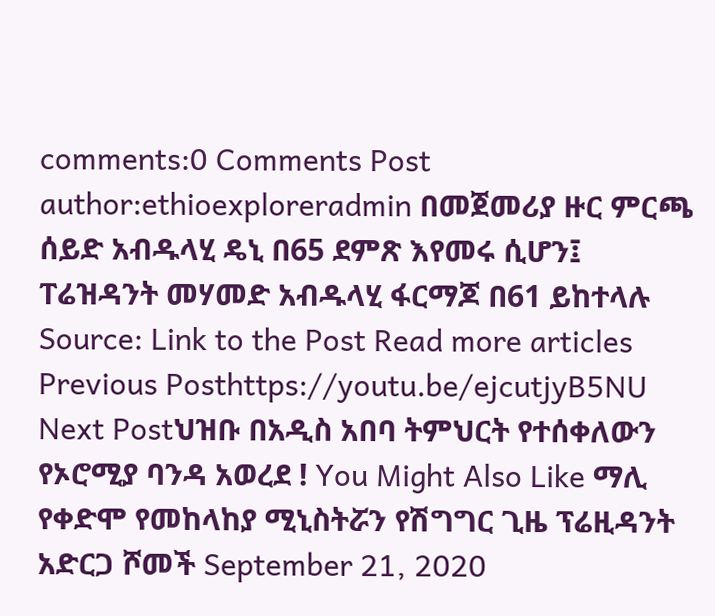comments:0 Comments Post author:ethioexploreradmin በመጀመሪያ ዙር ምርጫ ሰይድ አብዱላሂ ዴኒ በ65 ደምጽ እየመሩ ሲሆን፤ ፐሬዝዳንት መሃመድ አብዱላሂ ፋርማጆ በ61 ይከተላሉ Source: Link to the Post Read more articles Previous Posthttps://youtu.be/ejcutjyB5NU Next Postህዝቡ በአዲስ አበባ ትምህርት የተሰቀለውን የኦሮሚያ ባንዳ አወረደ ! You Might Also Like ማሊ የቀድሞ የመከላከያ ሚኒስትሯን የሽግግር ጊዜ ፕሬዚዳንት አድርጋ ሾመች September 21, 2020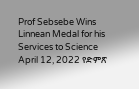Prof Sebsebe Wins Linnean Medal for his Services to Science April 12, 2022 የድምጽ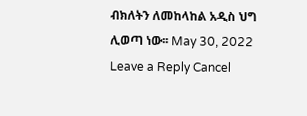ብክለትን ለመከላከል አዲስ ህግ ሊወጣ ነው፡፡ May 30, 2022 Leave a Reply Cancel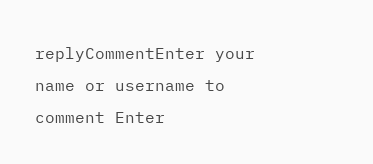replyCommentEnter your name or username to comment Enter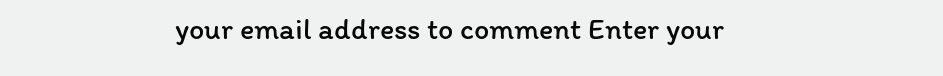your email address to comment Enter your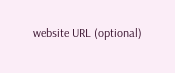website URL (optional)